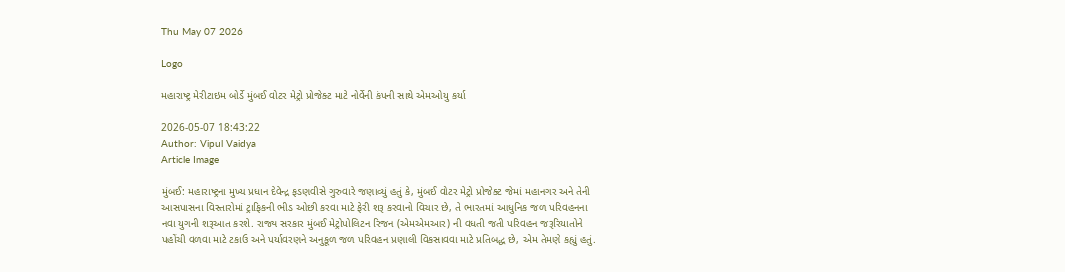Thu May 07 2026

Logo

મહારાષ્ટ્ર મેરીટાઇમ બોર્ડે મુંબઈ વોટર મેટ્રો પ્રોજેક્ટ માટે નોર્વેની કંપની સાથે એમઓયુ કર્યા

2026-05-07 18:43:22
Author: Vipul Vaidya
Article Image

મુંબઈ: મહારાષ્ટ્રના મુખ્ય પ્રધાન દેવેન્દ્ર ફડણવીસે ગુરુવારે જણાવ્યું હતું કે, મુંબઈ વોટર મેટ્રો પ્રોજેક્ટ જેમાં મહાનગર અને તેની આસપાસના વિસ્તારોમાં ટ્રાફિકની ભીડ ઓછી કરવા માટે ફેરી શરૂ કરવાનો વિચાર છે, તે ભારતમાં આધુનિક જળ પરિવહનના નવા યુગની શરૂઆત કરશે. રાજ્ય સરકાર મુંબઈ મેટ્રોપોલિટન રિજન (એમએમઆર) ની વધતી જતી પરિવહન જરૂરિયાતોને પહોંચી વળવા માટે ટકાઉ અને પર્યાવરણને અનુકૂળ જળ પરિવહન પ્રણાલી વિકસાવવા માટે પ્રતિબદ્ધ છે, એમ તેમણે કહ્યું હતું.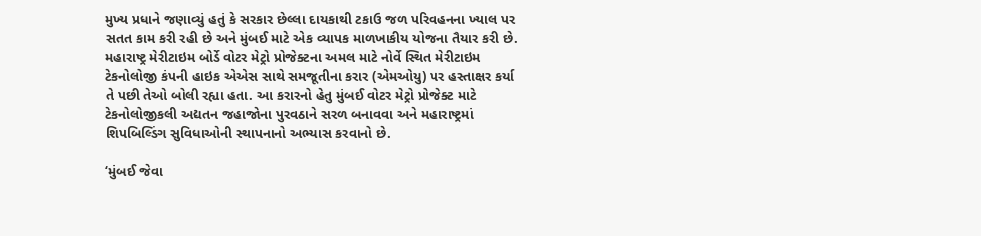મુખ્ય પ્રધાને જણાવ્યું હતું કે સરકાર છેલ્લા દાયકાથી ટકાઉ જળ પરિવહનના ખ્યાલ પર સતત કામ કરી રહી છે અને મુંબઈ માટે એક વ્યાપક માળખાકીય યોજના તૈયાર કરી છે. મહારાષ્ટ્ર મેરીટાઇમ બોર્ડે વોટર મેટ્રો પ્રોજેક્ટના અમલ માટે નોર્વે સ્થિત મેરીટાઇમ ટેકનોલોજી કંપની હાઇક એએસ સાથે સમજૂતીના કરાર (એમઓયુ) પર હસ્તાક્ષર કર્યા તે પછી તેઓ બોલી રહ્યા હતા. આ કરારનો હેતુ મુંબઈ વોટર મેટ્રો પ્રોજેક્ટ માટે ટેકનોલોજીકલી અદ્યતન જહાજોના પુરવઠાને સરળ બનાવવા અને મહારાષ્ટ્રમાં શિપબિલ્ડિંગ સુવિધાઓની સ્થાપનાનો અભ્યાસ કરવાનો છે.

‘મુંબઈ જેવા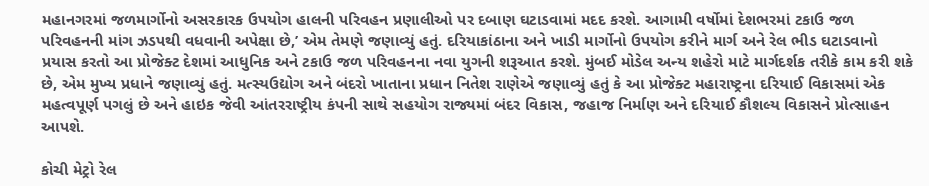મહાનગરમાં જળમાર્ગોનો અસરકારક ઉપયોગ હાલની પરિવહન પ્રણાલીઓ પર દબાણ ઘટાડવામાં મદદ કરશે. આગામી વર્ષોમાં દેશભરમાં ટકાઉ જળ પરિવહનની માંગ ઝડપથી વધવાની અપેક્ષા છે,’ એમ તેમણે જણાવ્યું હતું. દરિયાકાંઠાના અને ખાડી માર્ગોનો ઉપયોગ કરીને માર્ગ અને રેલ ભીડ ઘટાડવાનો પ્રયાસ કરતો આ પ્રોજેક્ટ દેશમાં આધુનિક અને ટકાઉ જળ પરિવહનના નવા યુગની શરૂઆત કરશે. મુંબઈ મોડેલ અન્ય શહેરો માટે માર્ગદર્શક તરીકે કામ કરી શકે છે, એમ મુખ્ય પ્રધાને જણાવ્યું હતું. મત્સ્યઉદ્યોગ અને બંદરો ખાતાના પ્રધાન નિતેશ રાણેએ જણાવ્યું હતું કે આ પ્રોજેક્ટ મહારાષ્ટ્રના દરિયાઈ વિકાસમાં એક મહત્વપૂર્ણ પગલું છે અને હાઇક જેવી આંતરરાષ્ટ્રીય કંપની સાથે સહયોગ રાજ્યમાં બંદર વિકાસ, જહાજ નિર્માણ અને દરિયાઈ કૌશલ્ય વિકાસને પ્રોત્સાહન આપશે.

કોચી મેટ્રો રેલ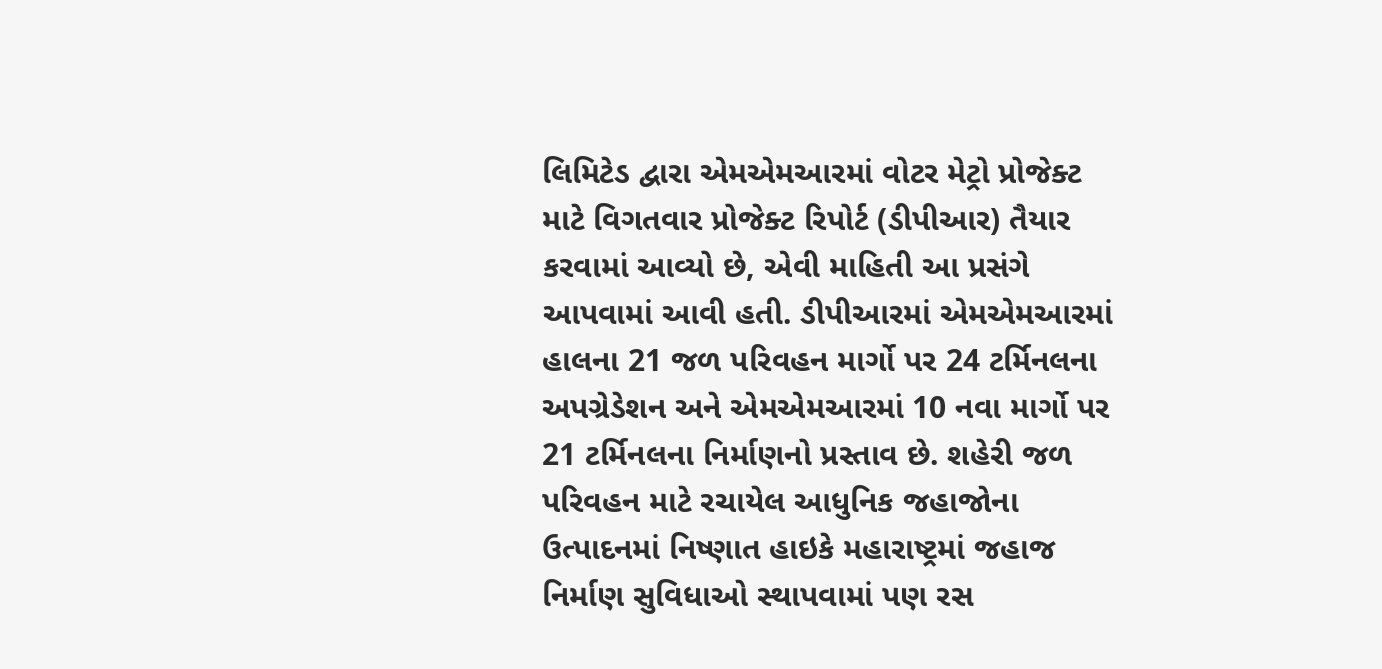લિમિટેડ દ્વારા એમએમઆરમાં વોટર મેટ્રો પ્રોજેક્ટ માટે વિગતવાર પ્રોજેક્ટ રિપોર્ટ (ડીપીઆર) તૈયાર કરવામાં આવ્યો છે, એવી માહિતી આ પ્રસંગે આપવામાં આવી હતી. ડીપીઆરમાં એમએમઆરમાં હાલના 21 જળ પરિવહન માર્ગો પર 24 ટર્મિનલના અપગ્રેડેશન અને એમએમઆરમાં 10 નવા માર્ગો પર 21 ટર્મિનલના નિર્માણનો પ્રસ્તાવ છે. શહેરી જળ પરિવહન માટે રચાયેલ આધુનિક જહાજોના ઉત્પાદનમાં નિષ્ણાત હાઇકે મહારાષ્ટ્રમાં જહાજ નિર્માણ સુવિધાઓ સ્થાપવામાં પણ રસ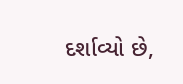દર્શાવ્યો છે,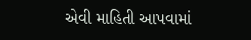એવી માહિતી આપવામાં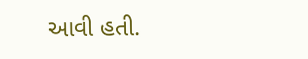આવી હતી.